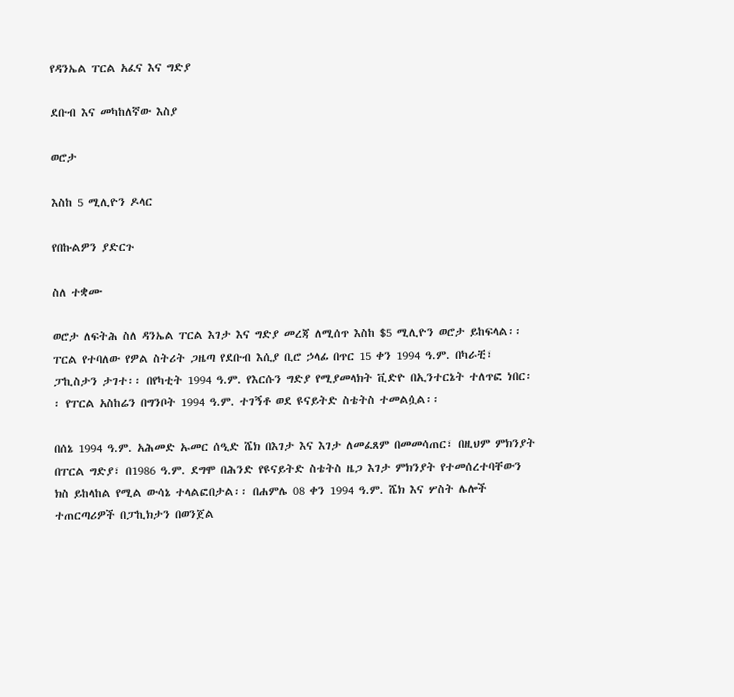የዳንኤል ፐርል አፈና እና ግድያ

ደቡብ እና መካከለኛው እስያ

ወሮታ

እስከ 5 ሚሊዮን ዶላር

የበኩልዎን ያድርጉ

ስለ ተቋሙ

ወሮታ ለፍትሕ ስለ ዳንኤል ፐርል እገታ እና ግድያ መረጃ ለሚሰጥ እስከ $5 ሚሊዮን ወሮታ ይከፍላል፡፡ ፐርል የተባለው የዎል ስትሪት ጋዜጣ የደቡብ እሲያ ቢሮ ኃላፊ በጥር 15 ቀን 1994 ዓ.ም. በካራቺ፣ ፓኪስታን ታገተ፡፡ በየካቲት 1994 ዓ.ም. የእርሱን ግድያ የሚያመላክት ቪድዮ በኢንተርኔት ተለጥፎ ነበር፡፡ የፐርል አስከሬን በግንቦት 1994 ዓ.ም. ተገኝቶ ወደ ዩናይትድ ስቴትስ ተመልሷል፡፡

በሰኔ 1994 ዓ.ም. አሕመድ ኡመር ሰዒድ ሼክ በእገታ እና እገታ ለመፈጸም በመመሳጠር፣ በዚህም ምክንያት በፐርል ግድያ፣ በ1986 ዓ.ም. ደግሞ በሕንድ የዩናይትድ ስቴትስ ዜጋ እገታ ምክንያት የተመሰረተባቸውን ክስ ይከላከል የሚል ውሳኔ ተላልፎበታል፡፡ በሐምሌ 08 ቀን 1994 ዓ.ም. ሼክ እና ሦስት ሌሎች ተጠርጣሪዎች በፓኪክታን በወንጀል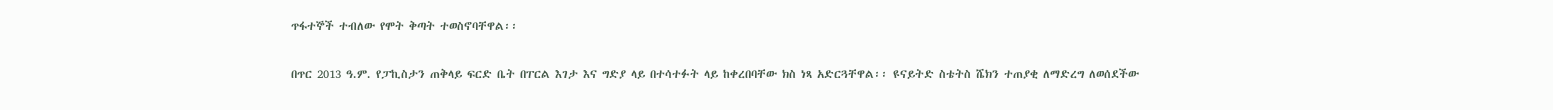ጥፋተኞች ተብለው የሞት ቅጣት ተወስኖባቸዋል፡፡

በጥር 2013 ዓ.ም. የፓኪስታን ጠቅላይ ፍርድ ቤት በፐርል እገታ እና ግድያ ላይ በተሳተፉት ላይ ከቀረበባቸው ክስ ነጻ አድርጓቸዋል፡፡ ዩናይትድ ስቴትስ ሼክን ተጠያቂ ለማድረግ ለወሰደችው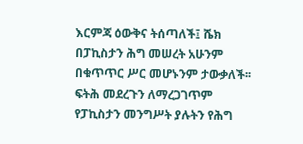እርምጃ ዕውቅና ትሰጣለች፤ ሼክ በፓኪስታን ሕግ መሠረት አሁንም በቁጥጥር ሥር መሆኑንም ታውቃለች፡፡ ፍትሕ መደረጉን ለማረጋገጥም የፓኪስታን መንግሥት ያሉትን የሕግ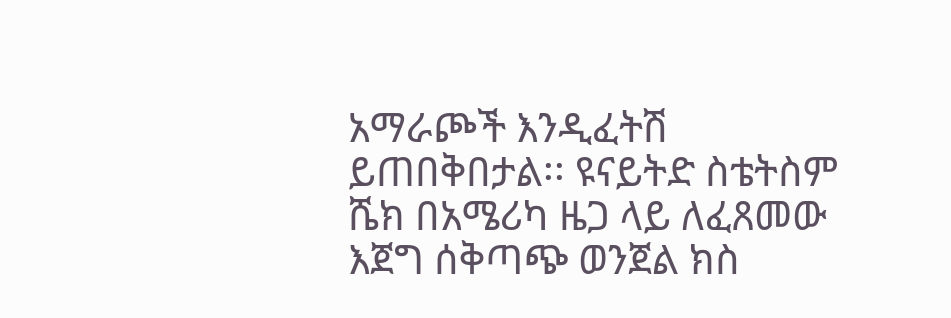አማራጮች እንዲፈትሽ ይጠበቅበታል፡፡ ዩናይትድ ስቴትስም ሼክ በአሜሪካ ዜጋ ላይ ለፈጸመው እጀግ ሰቅጣጭ ወንጀል ክስ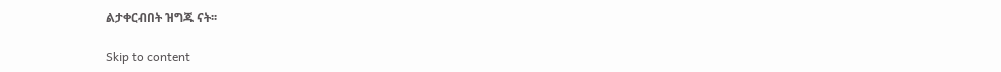ልታቀርብበት ዝግጁ ናት፡፡

Skip to content